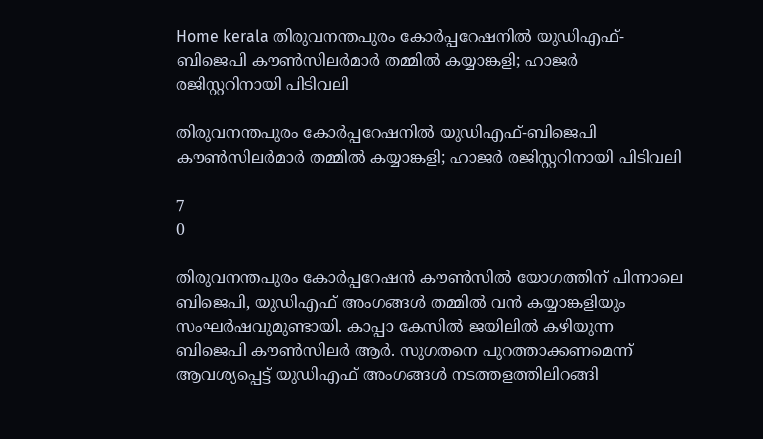Home kerala തിരുവനന്തപുരം കോർപ്പറേഷനിൽ യുഡിഎഫ്-ബിജെപി കൗൺസിലർമാർ തമ്മിൽ കയ്യാങ്കളി; ഹാജർ രജിസ്റ്ററിനായി പിടിവലി

തിരുവനന്തപുരം കോർപ്പറേഷനിൽ യുഡിഎഫ്-ബിജെപി കൗൺസിലർമാർ തമ്മിൽ കയ്യാങ്കളി; ഹാജർ രജിസ്റ്ററിനായി പിടിവലി

7
0

തിരുവനന്തപുരം കോർപ്പറേഷൻ കൗൺസിൽ യോഗത്തിന് പിന്നാലെ ബിജെപി, യുഡിഎഫ് അംഗങ്ങൾ തമ്മിൽ വൻ കയ്യാങ്കളിയും സംഘർഷവുമുണ്ടായി. കാപ്പാ കേസിൽ ജയിലിൽ കഴിയുന്ന ബിജെപി കൗൺസിലർ ആർ. സുഗതനെ പുറത്താക്കണമെന്ന് ആവശ്യപ്പെട്ട് യുഡിഎഫ് അംഗങ്ങൾ നടത്തളത്തിലിറങ്ങി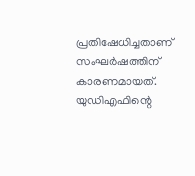പ്രതിഷേധിച്ചതാണ് സംഘർഷത്തിന് കാരണമായത്. യുഡിഎഫിന്റെ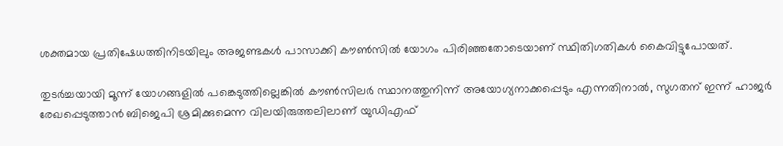ശക്തമായ പ്രതിഷേധത്തിനിടയിലും അജണ്ടകൾ പാസാക്കി കൗൺസിൽ യോഗം പിരിഞ്ഞതോടെയാണ് സ്ഥിതിഗതികൾ കൈവിട്ടുപോയത്.

തുടർച്ചയായി മൂന്ന് യോഗങ്ങളിൽ പങ്കെടുത്തില്ലെങ്കിൽ കൗൺസിലർ സ്ഥാനത്തുനിന്ന് അയോഗ്യനാക്കപ്പെടും എന്നതിനാൽ, സുഗതന് ഇന്ന് ഹാജർ രേഖപ്പെടുത്താൻ ബിജെപി ശ്രമിക്കുമെന്ന വിലയിരുത്തലിലാണ് യുഡിഎഫ്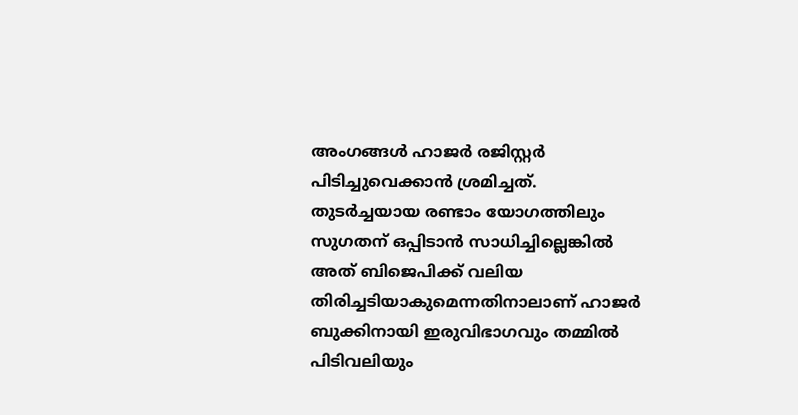അംഗങ്ങൾ ഹാജർ രജിസ്റ്റർ പിടിച്ചുവെക്കാൻ ശ്രമിച്ചത്. തുടർച്ചയായ രണ്ടാം യോഗത്തിലും സുഗതന് ഒപ്പിടാൻ സാധിച്ചില്ലെങ്കിൽ അത് ബിജെപിക്ക് വലിയ തിരിച്ചടിയാകുമെന്നതിനാലാണ് ഹാജർ ബുക്കിനായി ഇരുവിഭാഗവും തമ്മിൽ പിടിവലിയും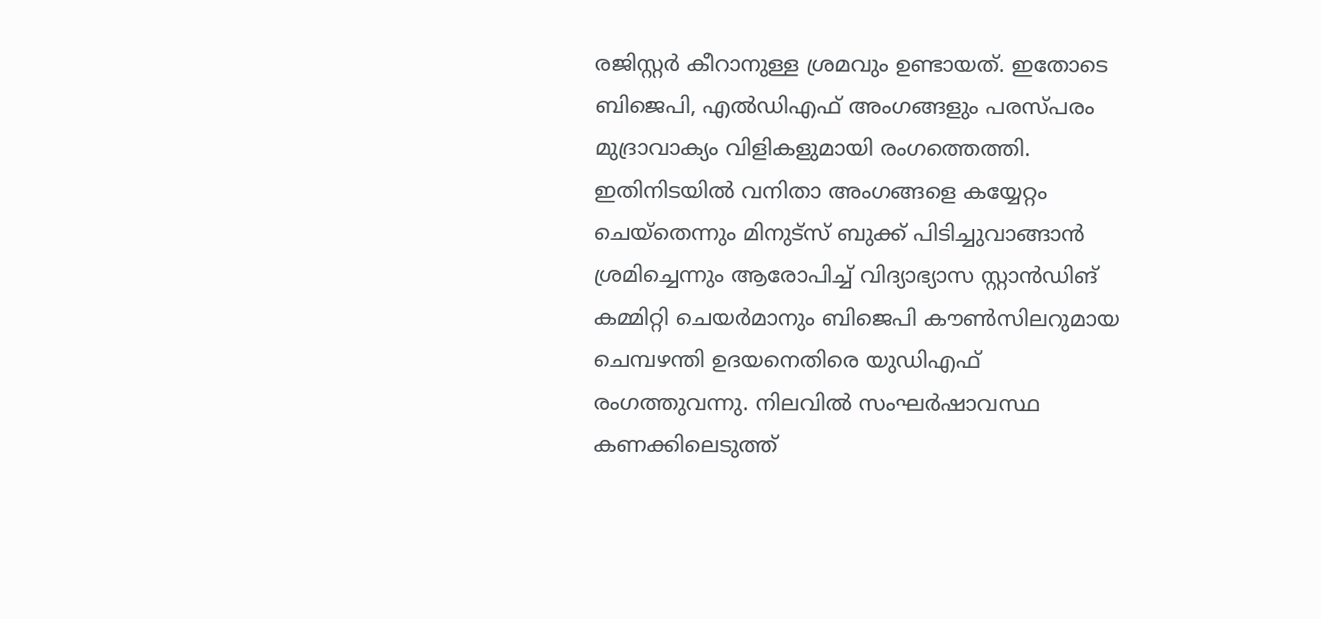രജിസ്റ്റർ കീറാനുള്ള ശ്രമവും ഉണ്ടായത്. ഇതോടെ ബിജെപി, എൽഡിഎഫ് അംഗങ്ങളും പരസ്പരം മുദ്രാവാക്യം വിളികളുമായി രംഗത്തെത്തി. ഇതിനിടയിൽ വനിതാ അംഗങ്ങളെ കയ്യേറ്റം ചെയ്തെന്നും മിനുട്സ് ബുക്ക് പിടിച്ചുവാങ്ങാൻ ശ്രമിച്ചെന്നും ആരോപിച്ച് വിദ്യാഭ്യാസ സ്റ്റാൻഡിങ്‌ കമ്മിറ്റി ചെയർമാനും ബിജെപി കൗൺസിലറുമായ ചെമ്പഴന്തി ഉദയനെതിരെ യുഡിഎഫ് രംഗത്തുവന്നു. നിലവിൽ സംഘർഷാവസ്ഥ കണക്കിലെടുത്ത്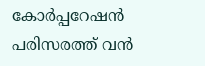കോർപ്പറേഷൻ പരിസരത്ത് വൻ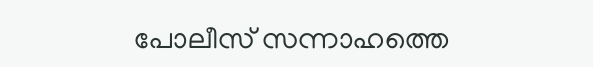പോലീസ് സന്നാഹത്തെ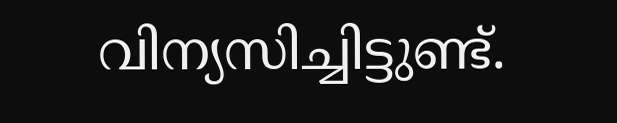വിന്യസിച്ചിട്ടുണ്ട്.